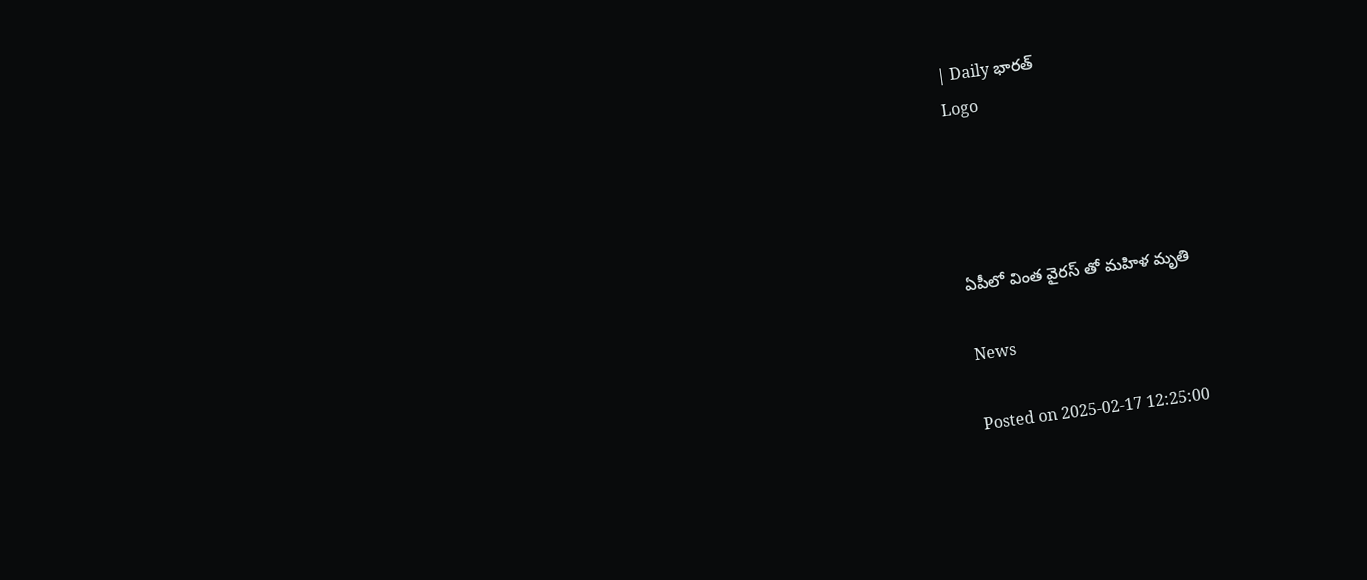| Daily భారత్
Logo




ఏపీలో వింత వైరస్ తో మహిళ మృతి

News

Posted on 2025-02-17 12:25:00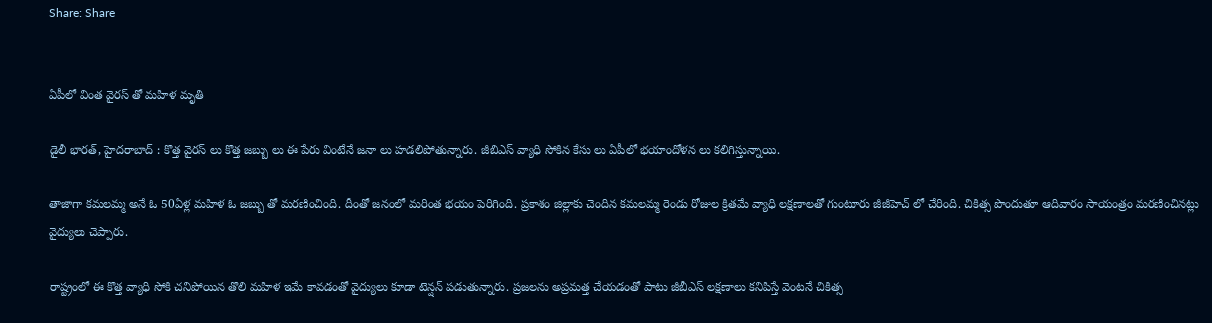Share: Share


ఏపీలో వింత వైరస్ తో మహిళ మృతి

డైలీ భారత్, హైదరాబాద్ : కొత్త వైరస్ లు కొత్త జబ్బు లు ఈ పేరు వింటేనే జనా లు హడలిపోతున్నారు. జీబిఎస్ వ్యాధి సోకిన కేసు లు ఏపీలో భయాందోళన లు కలిగిస్తున్నాయి.

తాజాగా కమలమ్మ అనే ఓ 50ఏళ్ల మహిళ ఓ జబ్బు తో మరణించింది. దీంతో జనంలో మరింత భయం పెరిగింది. ప్రకాశం జిల్లాకు చెందిన కమలమ్మ రెండు రోజుల క్రితమే వ్యాధి లక్షణాలతో గుంటూరు జీజీహెచ్ లో చేరింది. చికిత్స పొందుతూ ఆదివారం సాయంత్రం మరణించినట్లు వైద్యులు చెప్పారు.

రాష్ట్రంలో ఈ కొత్త వ్యాధి సోకి చనిపోయిన తొలి మహిళ ఇమే కావడంతో వైద్యులు కూడా టెన్షన్ పడుతున్నారు. ప్రజలను అప్రమత్త చేయడంతో పాటు జీబీఎస్ లక్షణాలు కనిపిస్తే వెంటనే చికిత్స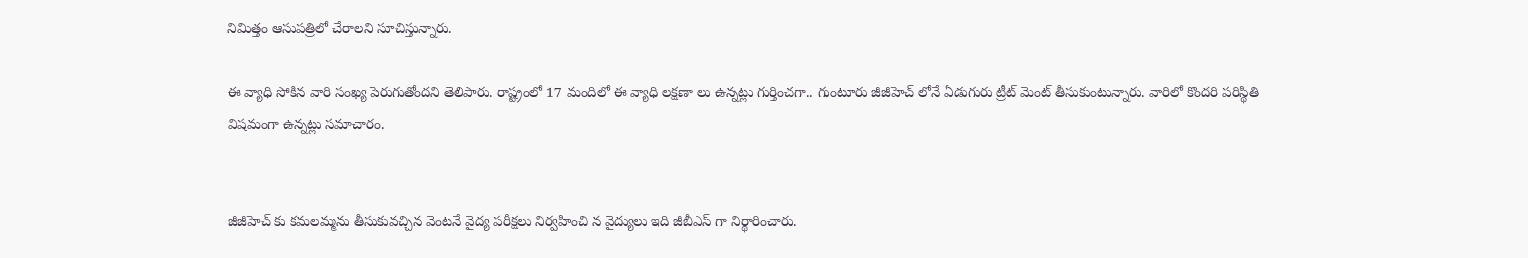నిమిత్తం ఆసుపత్రిలో చేరాలని సూచిస్తున్నారు.

ఈ వ్యాధి సోకిన వారి సంఖ్య పెరుగుతోందని తెలిపారు. రాష్ట్రంలో 17 మందిలో ఈ వ్యాధి లక్షణా లు ఉన్నట్లు గుర్తించగా.. గుంటూరు జీజీహెచ్ లోనే ఏడుగురు ట్రీట్ మెంట్ తీసుకుంటున్నారు. వారిలో కొందరి పరిస్థితి విషమంగా ఉన్నట్లు సమాచారం.


జీజీహెచ్ కు కమలమ్మను తీసుకువచ్చిన వెంటనే వైద్య పరీక్షలు నిర్వహించి న వైద్యులు ఇది జీబీఎస్ గా నిర్థారించారు.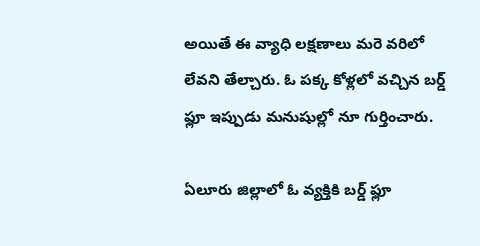అయితే ఈ వ్యాధి లక్షణాలు మరె వరిలో లేవని తేల్చారు. ఓ పక్క కోళ్లలో వచ్చిన బర్డ్ ఫ్లూ ఇప్పుడు మనుషుల్లో నూ గుర్తించారు.

ఏలూరు జిల్లాలో ఓ వ్యక్తికి బర్డ్ ఫ్లూ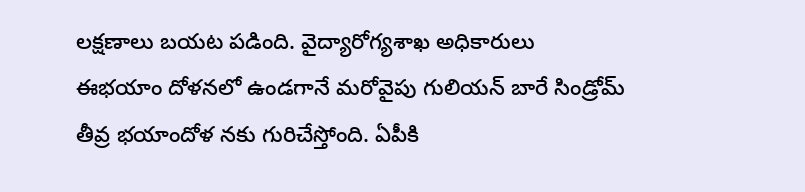లక్షణాలు బయట పడింది. వైద్యారోగ్యశాఖ అధికారులు ఈభయాం దోళనలో ఉండగానే మరోవైపు గులియన్ బారే సిండ్రోమ్ తీవ్ర భయాందోళ నకు గురిచేస్తోంది. ఏపీకి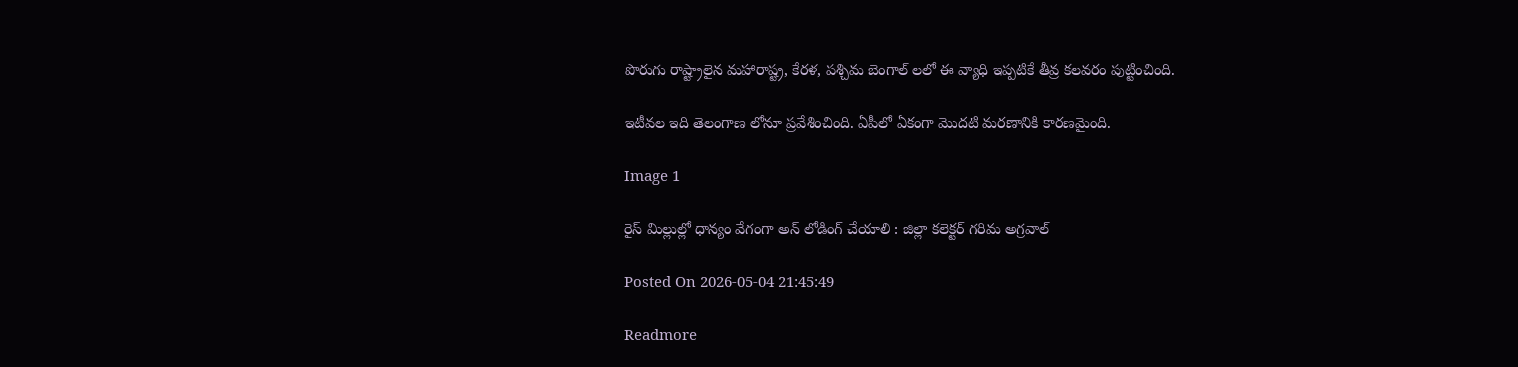పొరుగు రాష్ట్రాలైన మహారాష్ట్ర, కేరళ, పశ్చిమ బెంగాల్ లలో ఈ వ్యాధి ఇప్పటికే తీవ్ర కలవరం పుట్టించింది.

ఇటీవల ఇది తెలంగాణ లోనూ ప్రవేశించింది. ఏపీలో ఏకంగా మొదటి మరణానికి కారణమైంది.

Image 1

రైస్ మిల్లుల్లో ధాన్యం వేగంగా అన్ లోడింగ్ చేయాలి : జిల్లా కలెక్టర్ గరిమ అగ్రవాల్

Posted On 2026-05-04 21:45:49

Readmore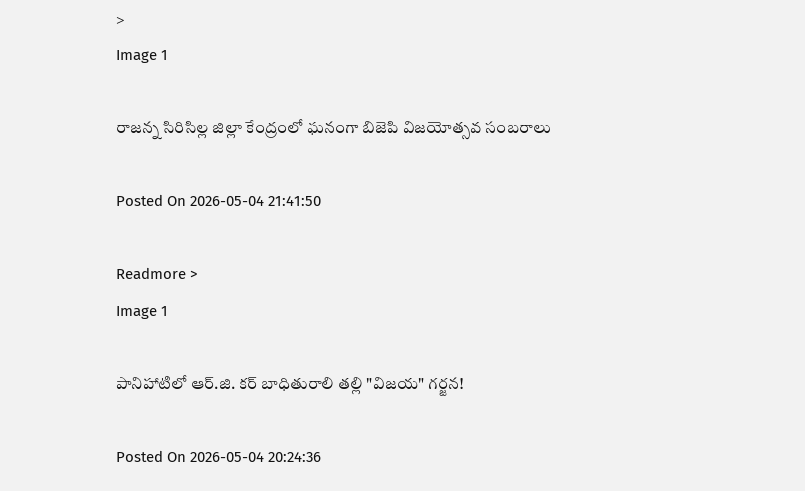>
Image 1

రాజన్న సిరిసిల్ల జిల్లా కేంద్రంలో ఘనంగా బిజెపి విజయోత్సవ సంబరాలు

Posted On 2026-05-04 21:41:50

Readmore >
Image 1

పానిహాటిలో ఆర్‌.జి. కర్ బాధితురాలి తల్లి "విజయ" గర్జన!

Posted On 2026-05-04 20:24:36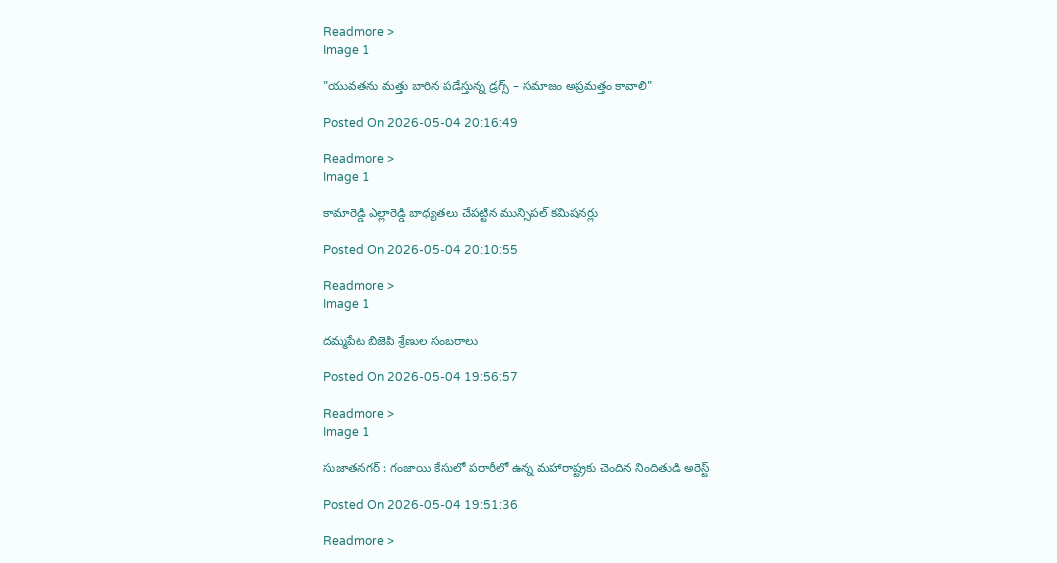Readmore >
Image 1

"యువతను మత్తు బారిన పడేస్తున్న డ్రగ్స్ – సమాజం అప్రమత్తం కావాలి"

Posted On 2026-05-04 20:16:49

Readmore >
Image 1

కామారెడ్డి ఎల్లారెడ్డి బాధ్యతలు చేపట్టిన మున్సిపల్ కమిషనర్లు

Posted On 2026-05-04 20:10:55

Readmore >
Image 1

దమ్మపేట బిజెపి శ్రేణుల సంబరాలు

Posted On 2026-05-04 19:56:57

Readmore >
Image 1

సుజాతనగర్ : గంజాయి కేసులో పరారీలో ఉన్న మహారాష్ట్రకు చెందిన నిందితుడి అరెస్ట్

Posted On 2026-05-04 19:51:36

Readmore >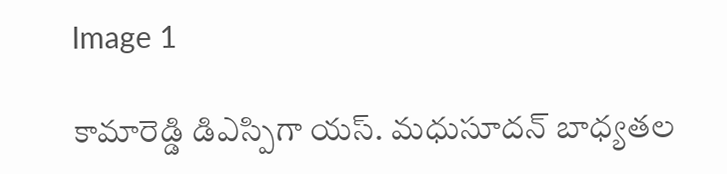Image 1

కామారెడ్డి డిఎస్పిగా యస్. మధుసూదన్ బాధ్యతల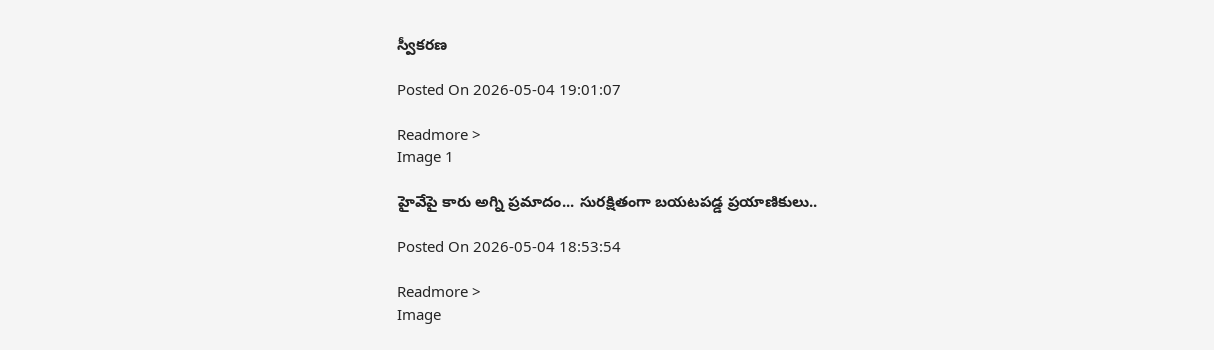స్వీకరణ

Posted On 2026-05-04 19:01:07

Readmore >
Image 1

హైవేపై కారు అగ్ని ప్రమాదం... సురక్షితంగా బయటపడ్డ ప్రయాణికులు..

Posted On 2026-05-04 18:53:54

Readmore >
Image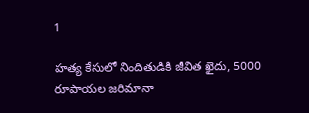1

హత్య కేసులో నిందితుడికి జీవిత ఖైదు, 5000 రూపాయల జరిమానా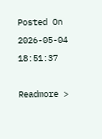Posted On 2026-05-04 18:51:37

Readmore >